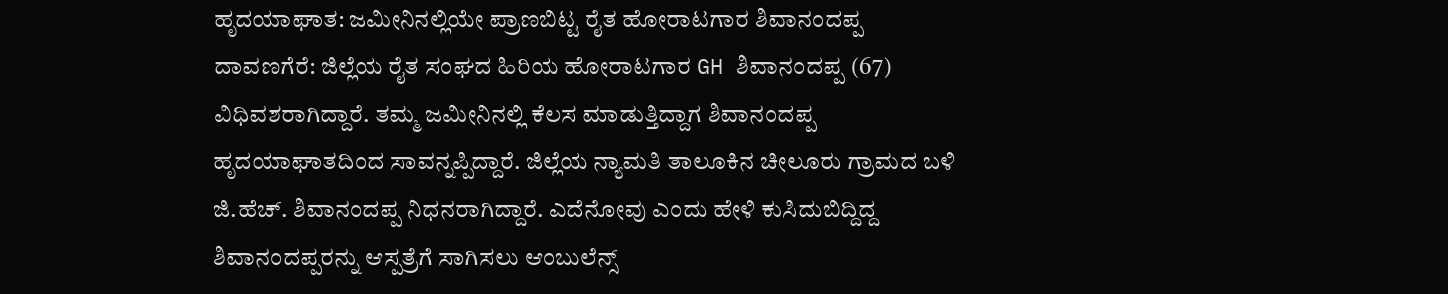ಹೃದಯಾಘಾತ: ಜಮೀನಿನಲ್ಲಿಯೇ ಪ್ರಾಣಬಿಟ್ಟ ರೈತ ಹೋರಾಟಗಾರ ಶಿವಾನಂದಪ್ಪ
ದಾವಣಗೆರೆ: ಜಿಲ್ಲೆಯ ರೈತ ಸಂಘದ ಹಿರಿಯ ಹೋರಾಟಗಾರ GH ಶಿವಾನಂದಪ್ಪ (67) ವಿಧಿವಶರಾಗಿದ್ದಾರೆ. ತಮ್ಮ ಜಮೀನಿನಲ್ಲಿ ಕೆಲಸ ಮಾಡುತ್ತಿದ್ದಾಗ ಶಿವಾನಂದಪ್ಪ ಹೃದಯಾಘಾತದಿಂದ ಸಾವನ್ನಪ್ಪಿದ್ದಾರೆ. ಜಿಲ್ಲೆಯ ನ್ಯಾಮತಿ ತಾಲೂಕಿನ ಚೀಲೂರು ಗ್ರಾಮದ ಬಳಿ ಜಿ.ಹೆಚ್. ಶಿವಾನಂದಪ್ಪ ನಿಧನರಾಗಿದ್ದಾರೆ. ಎದೆನೋವು ಎಂದು ಹೇಳಿ ಕುಸಿದುಬಿದ್ದಿದ್ದ ಶಿವಾನಂದಪ್ಪರನ್ನು ಆಸ್ಪತ್ರೆಗೆ ಸಾಗಿಸಲು ಆಂಬುಲೆನ್ಸ್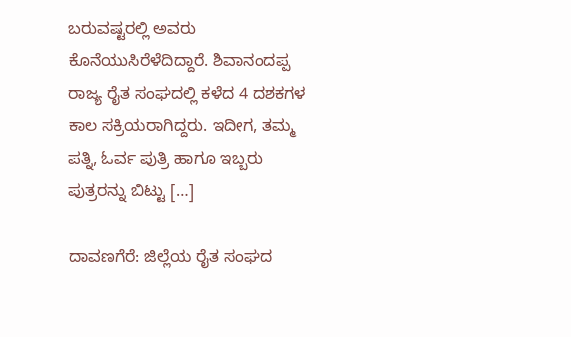ಬರುವಷ್ಟರಲ್ಲಿ ಅವರು ಕೊನೆಯುಸಿರೆಳೆದಿದ್ದಾರೆ. ಶಿವಾನಂದಪ್ಪ ರಾಜ್ಯ ರೈತ ಸಂಘದಲ್ಲಿ ಕಳೆದ 4 ದಶಕಗಳ ಕಾಲ ಸಕ್ರಿಯರಾಗಿದ್ದರು. ಇದೀಗ, ತಮ್ಮ ಪತ್ನಿ, ಓರ್ವ ಪುತ್ರಿ ಹಾಗೂ ಇಬ್ಬರು ಪುತ್ರರನ್ನು ಬಿಟ್ಟು […]

ದಾವಣಗೆರೆ: ಜಿಲ್ಲೆಯ ರೈತ ಸಂಘದ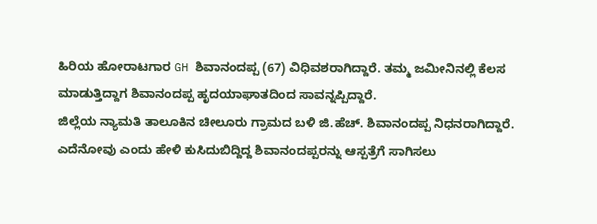ಹಿರಿಯ ಹೋರಾಟಗಾರ GH ಶಿವಾನಂದಪ್ಪ (67) ವಿಧಿವಶರಾಗಿದ್ದಾರೆ. ತಮ್ಮ ಜಮೀನಿನಲ್ಲಿ ಕೆಲಸ ಮಾಡುತ್ತಿದ್ದಾಗ ಶಿವಾನಂದಪ್ಪ ಹೃದಯಾಘಾತದಿಂದ ಸಾವನ್ನಪ್ಪಿದ್ದಾರೆ.
ಜಿಲ್ಲೆಯ ನ್ಯಾಮತಿ ತಾಲೂಕಿನ ಚೀಲೂರು ಗ್ರಾಮದ ಬಳಿ ಜಿ.ಹೆಚ್. ಶಿವಾನಂದಪ್ಪ ನಿಧನರಾಗಿದ್ದಾರೆ. ಎದೆನೋವು ಎಂದು ಹೇಳಿ ಕುಸಿದುಬಿದ್ದಿದ್ದ ಶಿವಾನಂದಪ್ಪರನ್ನು ಆಸ್ಪತ್ರೆಗೆ ಸಾಗಿಸಲು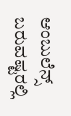ಆಂಬುಲೆನ್ಸ್ ಬರುವಷ್ಟರಲ್ಲಿ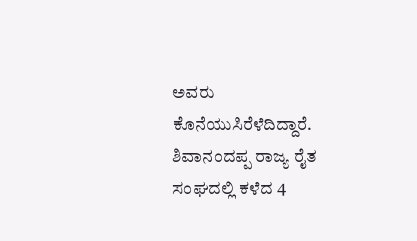ಅವರು ಕೊನೆಯುಸಿರೆಳೆದಿದ್ದಾರೆ.
ಶಿವಾನಂದಪ್ಪ ರಾಜ್ಯ ರೈತ ಸಂಘದಲ್ಲಿ ಕಳೆದ 4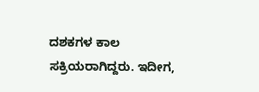ದಶಕಗಳ ಕಾಲ ಸಕ್ರಿಯರಾಗಿದ್ದರು. ಇದೀಗ,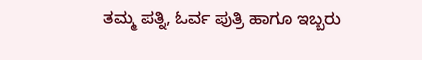ತಮ್ಮ ಪತ್ನಿ, ಓರ್ವ ಪುತ್ರಿ ಹಾಗೂ ಇಬ್ಬರು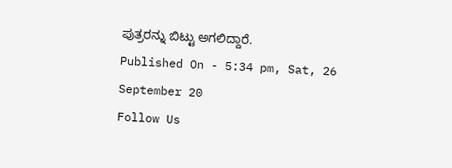ಪುತ್ರರನ್ನು ಬಿಟ್ಟು ಅಗಲಿದ್ದಾರೆ.
Published On - 5:34 pm, Sat, 26 September 20
Follow Us